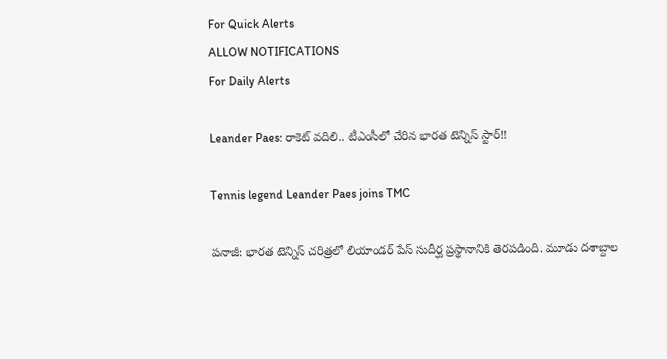For Quick Alerts
ALLOW NOTIFICATIONS
For Daily Alerts

Leander Paes: రాకెట్‌ వదిలి.. టీఎంసీలో చేరిన భారత టెన్నిస్‌ స్టార్‌!!

Tennis legend Leander Paes joins TMC

పనాజీ: భారత టెన్నిస్‌ చరిత్రలో లియాండర్‌ పేస్‌ సుదీర్ఘ ప్రస్థానానికి తెరపడింది. మూడు దశాబ్దాల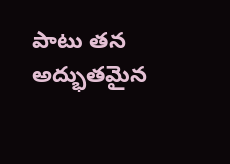పాటు తన అద్భుతమైన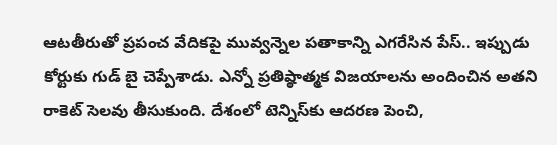ఆటతీరుతో ప్రపంచ వేదికపై మువ్వన్నెల పతాకాన్ని ఎగరేసిన పేస్‌.. ఇప్పుడు కోర్టుకు గుడ్‌ బై చెప్పేశాడు. ఎన్నో ప్రతిష్ఠాత్మక విజయాలను అందించిన అతని రాకెట్‌ సెలవు తీసుకుంది. దేశంలో టెన్నిస్‌కు ఆదరణ పెంచి,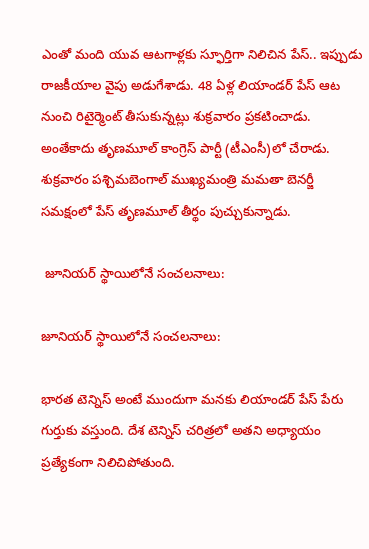ఎంతో మంది యువ ఆటగాళ్లకు స్ఫూర్తిగా నిలిచిన పేస్‌.. ఇప్పుడు రాజకీయాల వైపు అడుగేశాడు. 48 ఏళ్ల లియాండర్‌ పేస్‌ ఆట నుంచి రిటైర్మెంట్‌ తీసుకున్నట్లు శుక్రవారం ప్రకటించాడు. అంతేకాదు తృణమూల్‌ కాంగ్రెస్‌ పార్టీ (టీఎంసీ)లో చేరాడు. శుక్రవారం పశ్చిమబెంగాల్‌ ముఖ్యమంత్రి మమతా బెనర్జీ సమక్షంలో పేస్‌ తృణమూల్‌ తీర్థం పుచ్చుకున్నాడు.

 జూనియర్‌ స్థాయిలోనే సంచలనాలు:

జూనియర్‌ స్థాయిలోనే సంచలనాలు:

భారత టెన్నిస్‌ అంటే ముందుగా మనకు లియాండర్‌ పేస్‌ పేరు గుర్తుకు వస్తుంది. దేశ టెన్నిస్‌ చరిత్రలో అతని అధ్యాయం ప్రత్యేకంగా నిలిచిపోతుంది.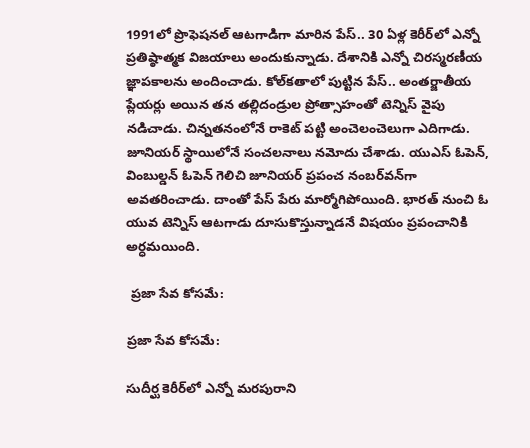1991లో ప్రొఫెషనల్‌ ఆటగాడిగా మారిన పేస్‌.. 30 ఏళ్ల కెరీర్‌లో ఎన్నో ప్రతిష్ఠాత్మక విజయాలు అందుకున్నాడు. దేశానికి ఎన్నో చిరస్మరణీయ జ్ఞాపకాలను అందించాడు. కోల్‌కతాలో పుట్టిన పేస్‌.. అంతర్జాతీయ ప్లేయర్లు అయిన తన తల్లిదండ్రుల ప్రోత్సాహంతో టెన్నిస్‌ వైపు నడిచాడు. చిన్నతనంలోనే రాకెట్‌ పట్టి అంచెలంచెలుగా ఎదిగాడు. జూనియర్‌ స్థాయిలోనే సంచలనాలు నమోదు చేశాడు. యుఎస్‌ ఓపెన్‌, వింబుల్డన్‌ ఓపెన్‌ గెలిచి జూనియర్‌ ప్రపంచ నంబర్‌వన్‌గా అవతరించాడు. దాంతో పేస్ పేరు మార్మోగిపోయింది. భారత్‌ నుంచి ఓ యువ టెన్నిస్‌ ఆటగాడు దూసుకొస్తున్నాడనే విషయం ప్రపంచానికి అర్ధమయింది.

 ప్రజా సేవ కోసమే:

ప్రజా సేవ కోసమే:

సుదీర్ఘ కెరీర్‌లో ఎన్నో మరపురాని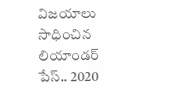విజయాలు సాధించిన లియాండర్‌ పేస్‌.. 2020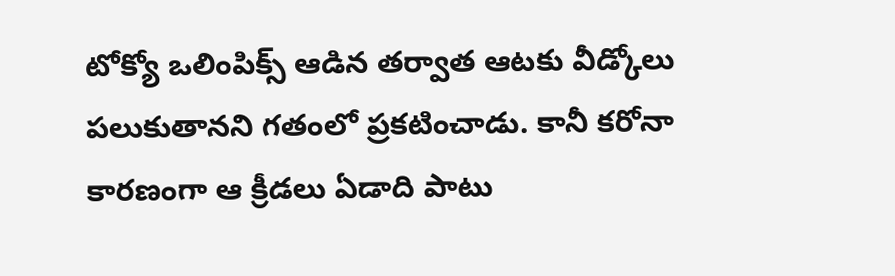టోక్యో ఒలింపిక్స్‌ ఆడిన తర్వాత ఆటకు వీడ్కోలు పలుకుతానని గతంలో ప్రకటించాడు. కానీ కరోనా కారణంగా ఆ క్రీడలు ఏడాది పాటు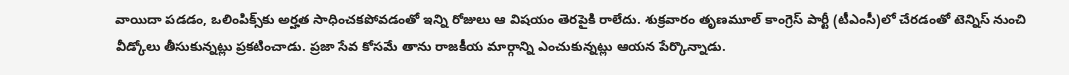వాయిదా పడడం, ఒలింపిక్స్‌కు అర్హత సాధించకపోవడంతో ఇన్ని రోజులు ఆ విషయం తెరపైకి రాలేదు. శుక్రవారం తృణమూల్‌ కాంగ్రెస్‌ పార్టీ (టీఎంసీ)లో చేరడంతో టెన్నిస్‌ నుంచి వీడ్కోలు తీసుకున్నట్లు ప్రకటించాడు. ప్రజా సేవ కోసమే తాను రాజకీయ మార్గాన్ని ఎంచుకున్నట్లు ఆయన పేర్కొన్నాడు.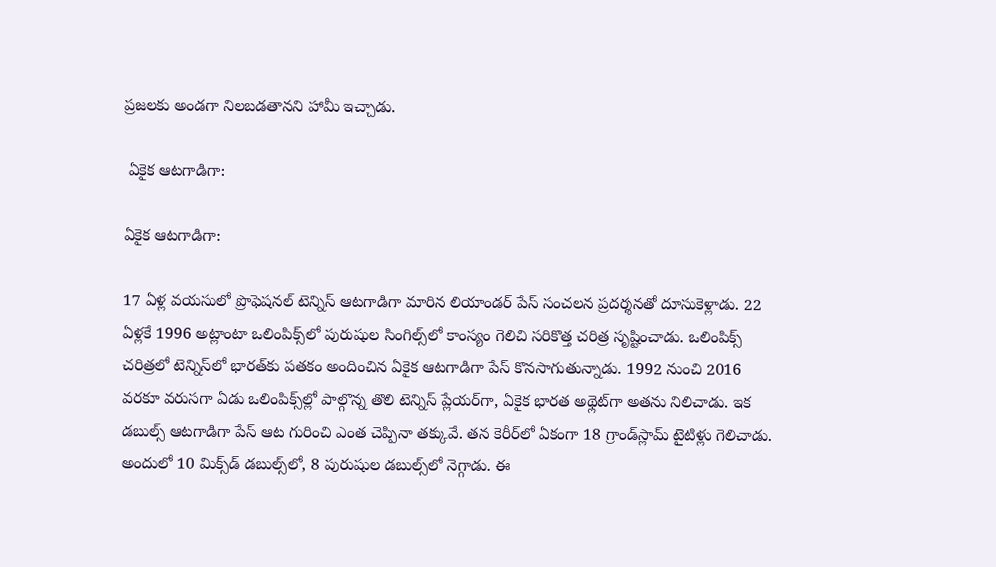ప్రజలకు అండగా నిలబడతానని హామీ ఇచ్చాడు.

 ఏకైక ఆటగాడిగా:

ఏకైక ఆటగాడిగా:

17 ఏళ్ల వయసులో ప్రొఫెషనల్‌ టెన్నిస్‌ ఆటగాడిగా మారిన లియాండర్‌ పేస్ సంచలన ప్రదర్శనతో దూసుకెళ్లాడు. 22 ఏళ్లకే 1996 అట్లాంటా ఒలింపిక్స్‌లో పురుషుల సింగిల్స్‌లో కాంస్యం గెలిచి సరికొత్త చరిత్ర సృష్టించాడు. ఒలింపిక్స్‌ చరిత్రలో టెన్నిస్‌లో భారత్‌కు పతకం అందించిన ఏకైక ఆటగాడిగా పేస్‌ కొనసాగుతున్నాడు. 1992 నుంచి 2016 వరకూ వరుసగా ఏడు ఒలింపిక్స్‌ల్లో పాల్గొన్న తొలి టెన్నిస్‌ ప్లేయర్‌గా, ఏకైక భారత అథ్లెట్‌గా అతను నిలిచాడు. ఇక డబుల్స్‌ ఆటగాడిగా పేస్ ఆట గురించి ఎంత చెప్పినా తక్కువే. తన కెరీర్‌లో ఏకంగా 18 గ్రాండ్‌స్లామ్‌ టైటిళ్లు గెలిచాడు. అందులో 10 మిక్స్‌డ్‌ డబుల్స్‌లో, 8 పురుషుల డబుల్స్‌లో నెగ్గాడు. ఈ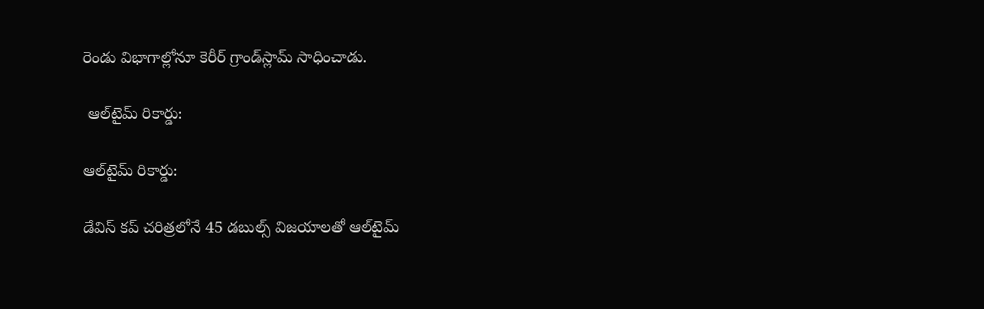రెండు విభాగాల్లోనూ కెరీర్‌ గ్రాండ్‌స్లామ్‌ సాధించాడు.

 ఆల్‌టైమ్‌ రికార్డు:

ఆల్‌టైమ్‌ రికార్డు:

డేవిస్‌ కప్‌ చరిత్రలోనే 45 డబుల్స్‌ విజయాలతో ఆల్‌టైమ్‌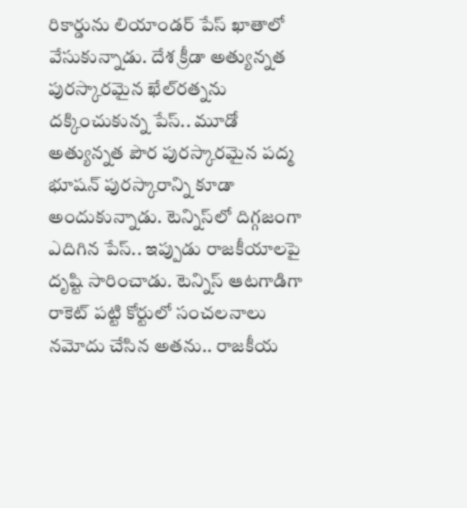రికార్డును లియాండర్‌ పేస్ ఖాతాలో వేసుకున్నాడు. దేశ క్రీడా అత్యున్నత పురస్కారమైన ఖేల్‌రత్నను దక్కించుకున్న పేస్.. మూడో అత్యున్నత పౌర పురస్కారమైన పద్మ భూషన్‌ పురస్కారాన్ని కూడా అందుకున్నాడు. టెన్నిస్‌లో దిగ్గజంగా ఎదిగిన పేస్‌.. ఇప్పుడు రాజకీయాలపై దృష్టి సారించాడు. టెన్నిస్‌ ఆటగాడిగా రాకెట్‌ పట్టి కోర్టులో సంచలనాలు నమోదు చేసిన అతను.. రాజకీయ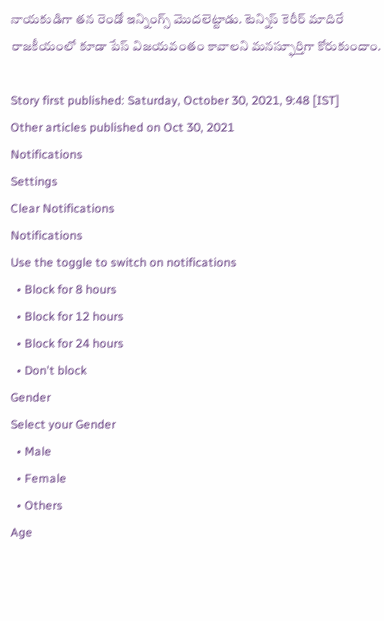నాయకుడిగా తన రెండో ఇన్నింగ్స్‌ మొదలెట్టాడు. టెన్నిస్‌ కెరీర్ మాదిరే రాజకీయంలో కూడా పేస్ విజయవంతం కావాలని మనస్ఫూర్తిగా కోరుకుందాం.

Story first published: Saturday, October 30, 2021, 9:48 [IST]
Other articles published on Oct 30, 2021
Notifications
Settings
Clear Notifications
Notifications
Use the toggle to switch on notifications
  • Block for 8 hours
  • Block for 12 hours
  • Block for 24 hours
  • Don't block
Gender
Select your Gender
  • Male
  • Female
  • Others
Age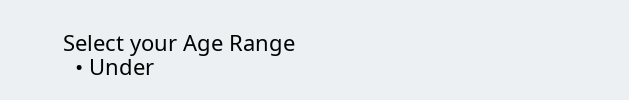Select your Age Range
  • Under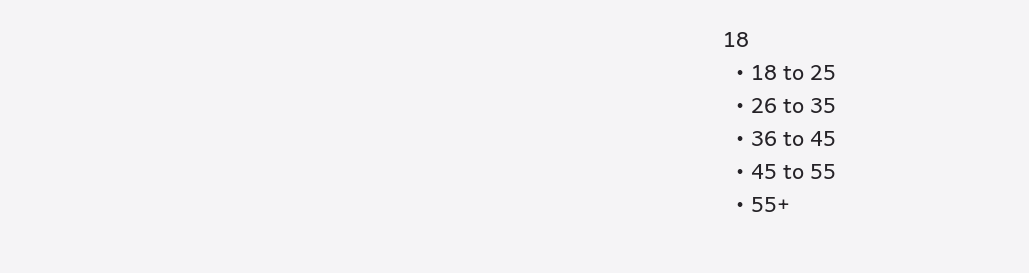18
  • 18 to 25
  • 26 to 35
  • 36 to 45
  • 45 to 55
  • 55+